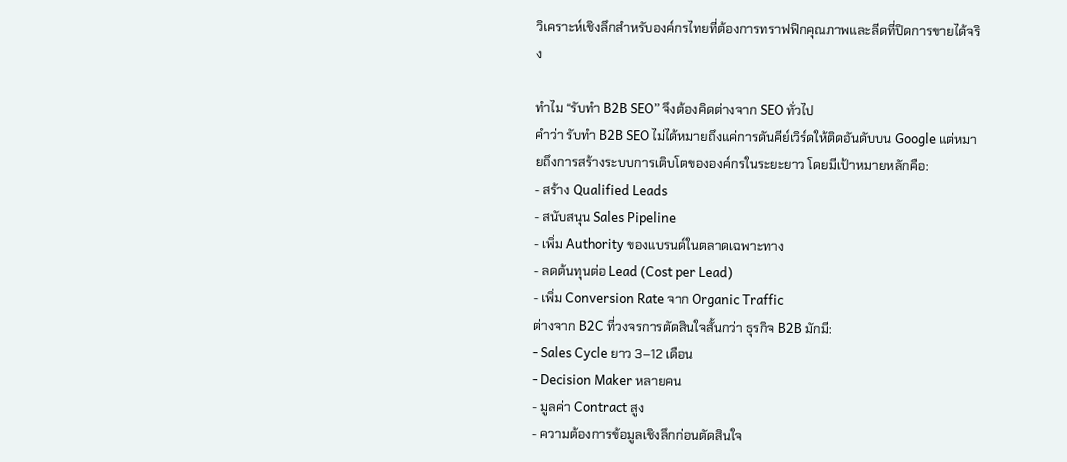วิเคราะห์เชิงลึกสำหรับองค์กรไทยที่ต้องการทราฟฟิกคุณภาพและลีดที่ปิดการขายได้จริง

ทำไม “รับทำ B2B SEO” จึงต้องคิดต่างจาก SEO ทั่วไป
คำว่า รับทำ B2B SEO ไม่ได้หมายถึงแค่การดันคีย์เวิร์ดให้ติดอันดับบน Google แต่หมายถึงการสร้างระบบการเติบโตขององค์กรในระยะยาว โดยมีเป้าหมายหลักคือ:
- สร้าง Qualified Leads
- สนับสนุน Sales Pipeline
- เพิ่ม Authority ของแบรนด์ในตลาดเฉพาะทาง
- ลดต้นทุนต่อ Lead (Cost per Lead)
- เพิ่ม Conversion Rate จาก Organic Traffic
ต่างจาก B2C ที่วงจรการตัดสินใจสั้นกว่า ธุรกิจ B2B มักมี:
- Sales Cycle ยาว 3–12 เดือน
- Decision Maker หลายคน
- มูลค่า Contract สูง
- ความต้องการข้อมูลเชิงลึกก่อนตัดสินใจ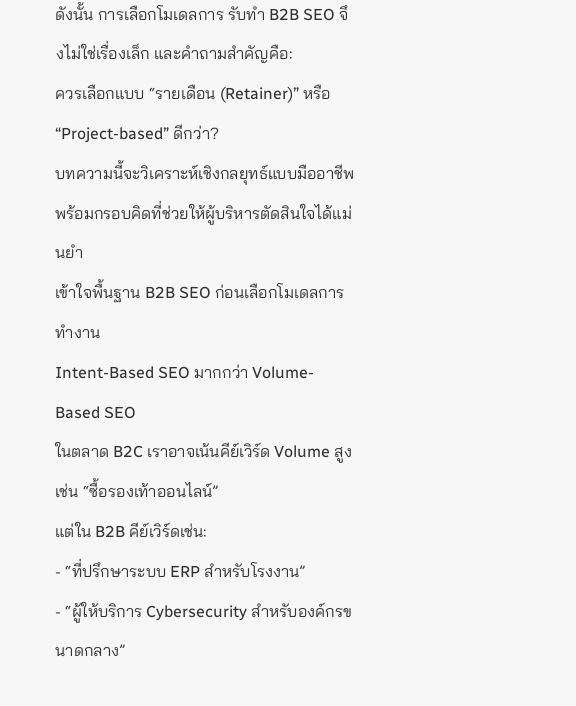ดังนั้น การเลือกโมเดลการ รับทำ B2B SEO จึงไม่ใช่เรื่องเล็ก และคำถามสำคัญคือ:
ควรเลือกแบบ “รายเดือน (Retainer)” หรือ “Project-based” ดีกว่า?
บทความนี้จะวิเคราะห์เชิงกลยุทธ์แบบมืออาชีพ พร้อมกรอบคิดที่ช่วยให้ผู้บริหารตัดสินใจได้แม่นยำ
เข้าใจพื้นฐาน B2B SEO ก่อนเลือกโมเดลการทำงาน
Intent-Based SEO มากกว่า Volume-Based SEO
ในตลาด B2C เราอาจเน้นคีย์เวิร์ด Volume สูง เช่น “ซื้อรองเท้าออนไลน์”
แต่ใน B2B คีย์เวิร์ดเช่น:
- “ที่ปรึกษาระบบ ERP สำหรับโรงงาน”
- “ผู้ให้บริการ Cybersecurity สำหรับองค์กรขนาดกลาง”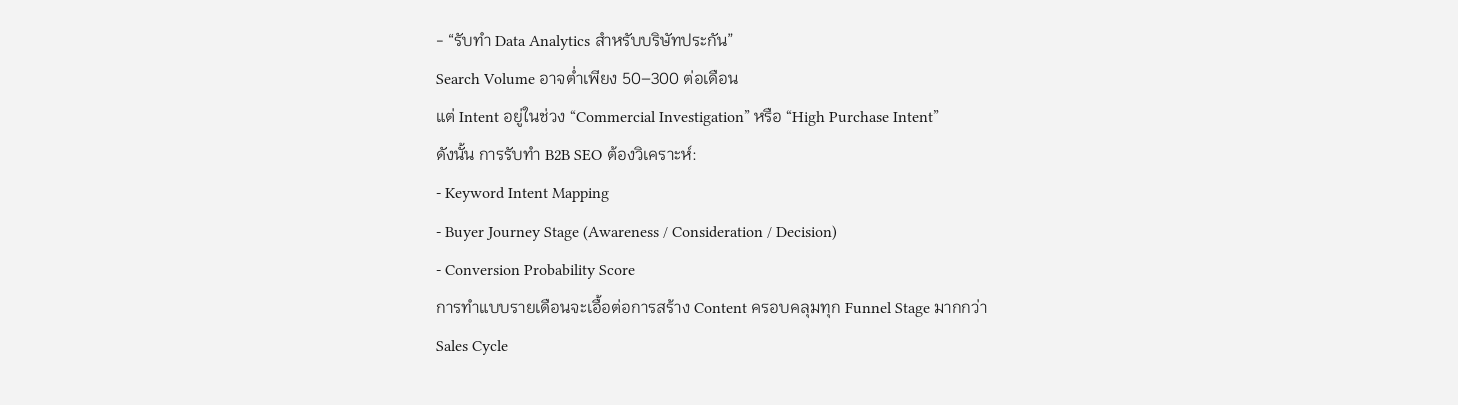- “รับทำ Data Analytics สำหรับบริษัทประกัน”
Search Volume อาจต่ำเพียง 50–300 ต่อเดือน
แต่ Intent อยู่ในช่วง “Commercial Investigation” หรือ “High Purchase Intent”
ดังนั้น การรับทำ B2B SEO ต้องวิเคราะห์:
- Keyword Intent Mapping
- Buyer Journey Stage (Awareness / Consideration / Decision)
- Conversion Probability Score
การทำแบบรายเดือนจะเอื้อต่อการสร้าง Content ครอบคลุมทุก Funnel Stage มากกว่า
Sales Cycle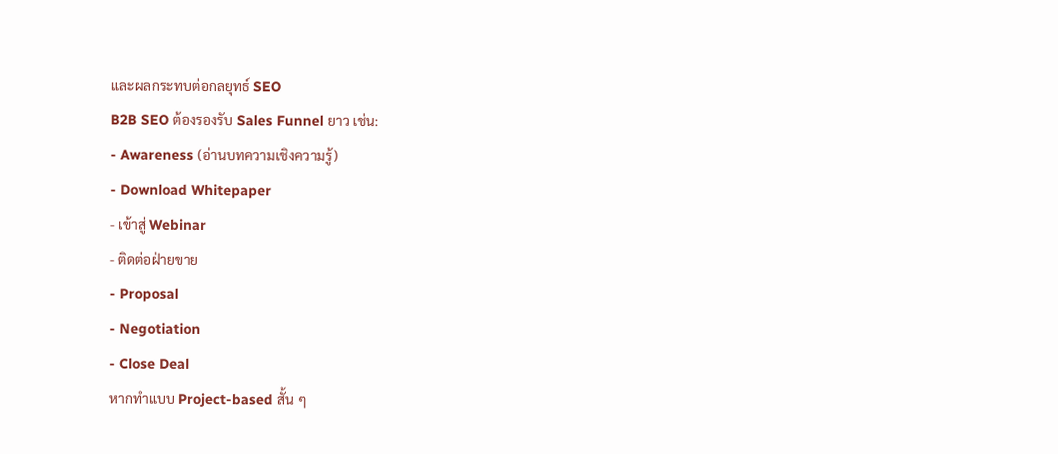และผลกระทบต่อกลยุทธ์ SEO
B2B SEO ต้องรองรับ Sales Funnel ยาว เช่น:
- Awareness (อ่านบทความเชิงความรู้)
- Download Whitepaper
- เข้าสู่ Webinar
- ติดต่อฝ่ายขาย
- Proposal
- Negotiation
- Close Deal
หากทำแบบ Project-based สั้น ๆ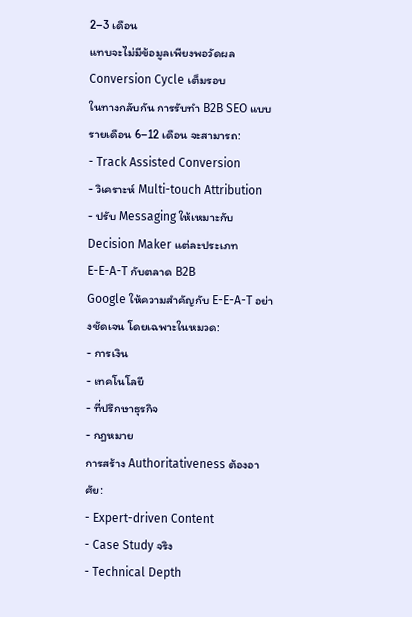2–3 เดือน
แทบจะไม่มีข้อมูลเพียงพอวัดผล Conversion Cycle เต็มรอบ
ในทางกลับกัน การรับทำ B2B SEO แบบรายเดือน 6–12 เดือน จะสามารถ:
- Track Assisted Conversion
- วิเคราะห์ Multi-touch Attribution
- ปรับ Messaging ให้เหมาะกับ Decision Maker แต่ละประเภท
E-E-A-T กับตลาด B2B
Google ให้ความสำคัญกับ E-E-A-T อย่างชัดเจน โดยเฉพาะในหมวด:
- การเงิน
- เทคโนโลยี
- ที่ปรึกษาธุรกิจ
- กฎหมาย
การสร้าง Authoritativeness ต้องอาศัย:
- Expert-driven Content
- Case Study จริง
- Technical Depth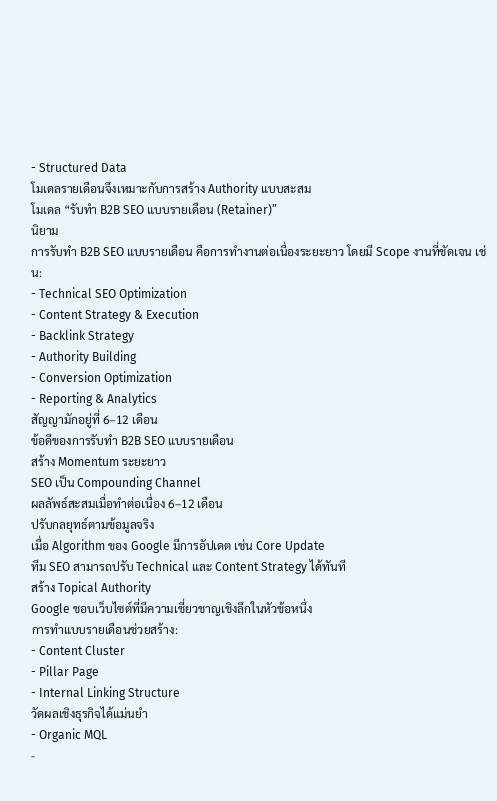- Structured Data
โมเดลรายเดือนจึงเหมาะกับการสร้าง Authority แบบสะสม
โมเดล “รับทำ B2B SEO แบบรายเดือน (Retainer)”
นิยาม
การรับทำ B2B SEO แบบรายเดือน คือการทำงานต่อเนื่องระยะยาว โดยมี Scope งานที่ชัดเจน เช่น:
- Technical SEO Optimization
- Content Strategy & Execution
- Backlink Strategy
- Authority Building
- Conversion Optimization
- Reporting & Analytics
สัญญามักอยู่ที่ 6–12 เดือน
ข้อดีของการรับทำ B2B SEO แบบรายเดือน
สร้าง Momentum ระยะยาว
SEO เป็น Compounding Channel
ผลลัพธ์สะสมเมื่อทำต่อเนื่อง 6–12 เดือน
ปรับกลยุทธ์ตามข้อมูลจริง
เมื่อ Algorithm ของ Google มีการอัปเดต เช่น Core Update
ทีม SEO สามารถปรับ Technical และ Content Strategy ได้ทันที
สร้าง Topical Authority
Google ชอบเว็บไซต์ที่มีความเชี่ยวชาญเชิงลึกในหัวข้อหนึ่ง
การทำแบบรายเดือนช่วยสร้าง:
- Content Cluster
- Pillar Page
- Internal Linking Structure
วัดผลเชิงธุรกิจได้แม่นยำ
- Organic MQL
-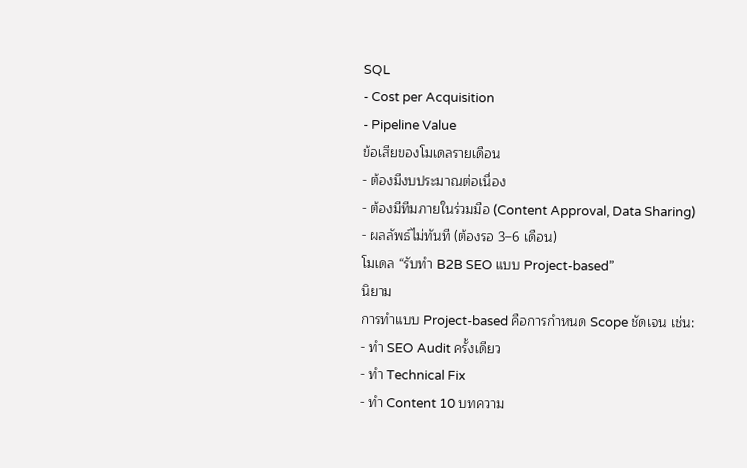SQL
- Cost per Acquisition
- Pipeline Value
ข้อเสียของโมเดลรายเดือน
- ต้องมีงบประมาณต่อเนื่อง
- ต้องมีทีมภายในร่วมมือ (Content Approval, Data Sharing)
- ผลลัพธ์ไม่ทันที (ต้องรอ 3–6 เดือน)
โมเดล “รับทำ B2B SEO แบบ Project-based”
นิยาม
การทำแบบ Project-based คือการกำหนด Scope ชัดเจน เช่น:
- ทำ SEO Audit ครั้งเดียว
- ทำ Technical Fix
- ทำ Content 10 บทความ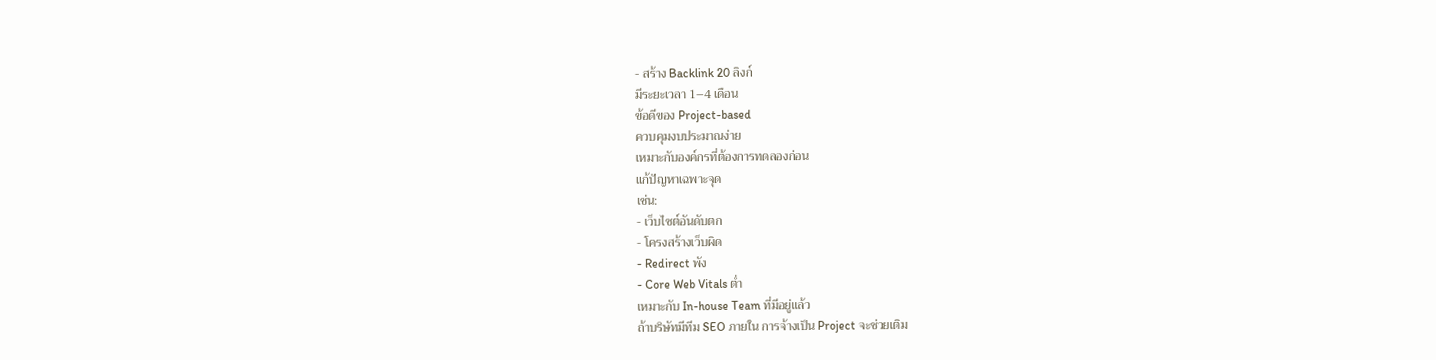- สร้าง Backlink 20 ลิงก์
มีระยะเวลา 1–4 เดือน
ข้อดีของ Project-based
ควบคุมงบประมาณง่าย
เหมาะกับองค์กรที่ต้องการทดลองก่อน
แก้ปัญหาเฉพาะจุด
เช่น:
- เว็บไซต์อันดับตก
- โครงสร้างเว็บผิด
- Redirect พัง
- Core Web Vitals ต่ำ
เหมาะกับ In-house Team ที่มีอยู่แล้ว
ถ้าบริษัทมีทีม SEO ภายใน การจ้างเป็น Project จะช่วยเติม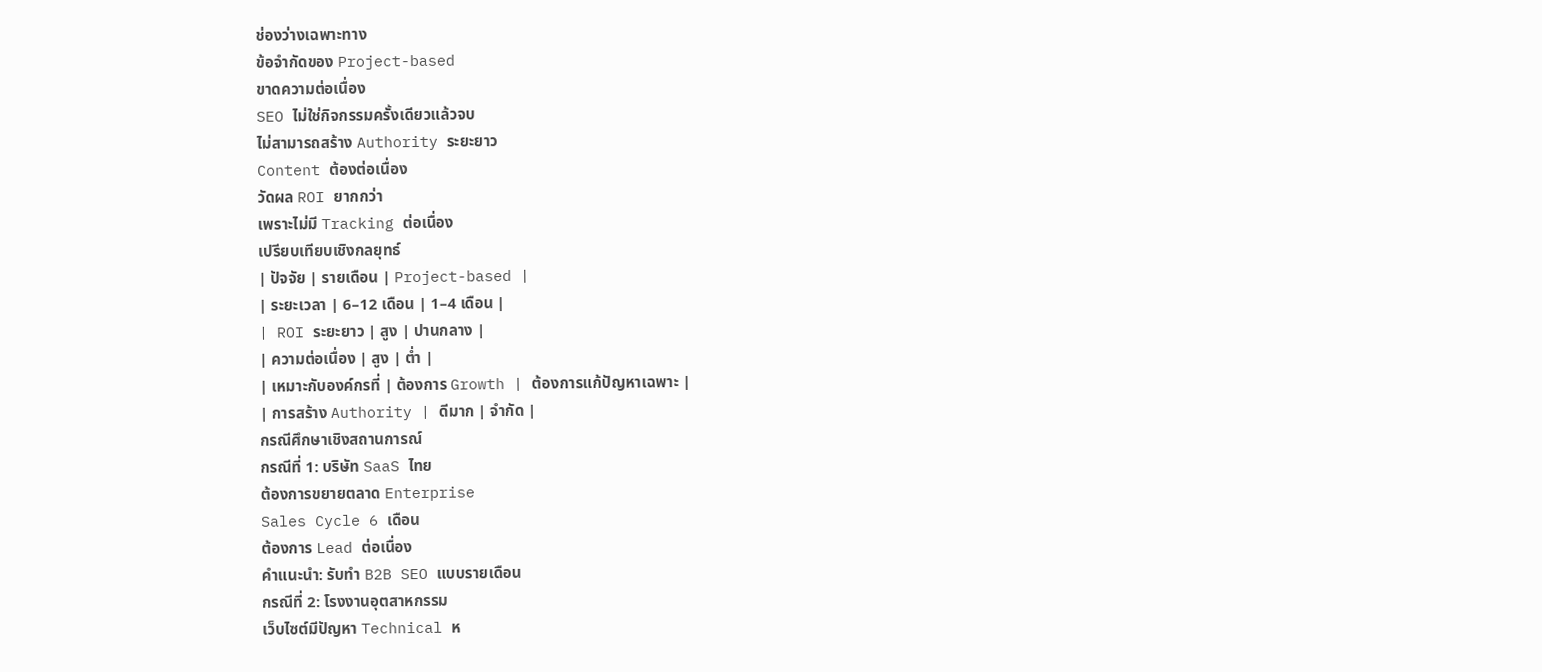ช่องว่างเฉพาะทาง
ข้อจำกัดของ Project-based
ขาดความต่อเนื่อง
SEO ไม่ใช่กิจกรรมครั้งเดียวแล้วจบ
ไม่สามารถสร้าง Authority ระยะยาว
Content ต้องต่อเนื่อง
วัดผล ROI ยากกว่า
เพราะไม่มี Tracking ต่อเนื่อง
เปรียบเทียบเชิงกลยุทธ์
| ปัจจัย | รายเดือน | Project-based |
| ระยะเวลา | 6–12 เดือน | 1–4 เดือน |
| ROI ระยะยาว | สูง | ปานกลาง |
| ความต่อเนื่อง | สูง | ต่ำ |
| เหมาะกับองค์กรที่ | ต้องการ Growth | ต้องการแก้ปัญหาเฉพาะ |
| การสร้าง Authority | ดีมาก | จำกัด |
กรณีศึกษาเชิงสถานการณ์
กรณีที่ 1: บริษัท SaaS ไทย
ต้องการขยายตลาด Enterprise
Sales Cycle 6 เดือน
ต้องการ Lead ต่อเนื่อง
คำแนะนำ: รับทำ B2B SEO แบบรายเดือน
กรณีที่ 2: โรงงานอุตสาหกรรม
เว็บไซต์มีปัญหา Technical ห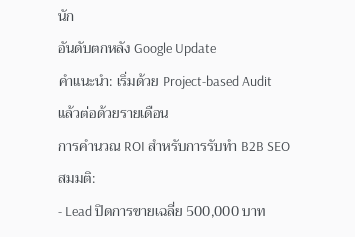นัก
อันดับตกหลัง Google Update
คำแนะนำ: เริ่มด้วย Project-based Audit
แล้วต่อด้วยรายเดือน
การคำนวณ ROI สำหรับการรับทำ B2B SEO
สมมติ:
- Lead ปิดการขายเฉลี่ย 500,000 บาท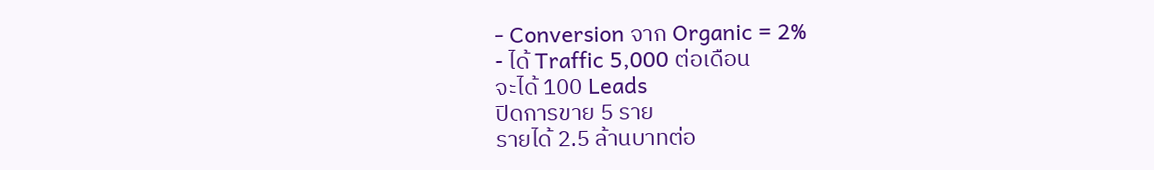- Conversion จาก Organic = 2%
- ได้ Traffic 5,000 ต่อเดือน
จะได้ 100 Leads
ปิดการขาย 5 ราย
รายได้ 2.5 ล้านบาทต่อ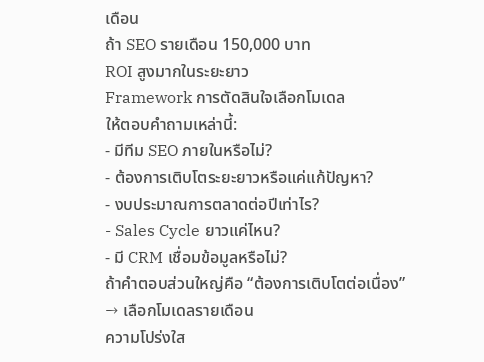เดือน
ถ้า SEO รายเดือน 150,000 บาท
ROI สูงมากในระยะยาว
Framework การตัดสินใจเลือกโมเดล
ให้ตอบคำถามเหล่านี้:
- มีทีม SEO ภายในหรือไม่?
- ต้องการเติบโตระยะยาวหรือแค่แก้ปัญหา?
- งบประมาณการตลาดต่อปีเท่าไร?
- Sales Cycle ยาวแค่ไหน?
- มี CRM เชื่อมข้อมูลหรือไม่?
ถ้าคำตอบส่วนใหญ่คือ “ต้องการเติบโตต่อเนื่อง”
→ เลือกโมเดลรายเดือน
ความโปร่งใส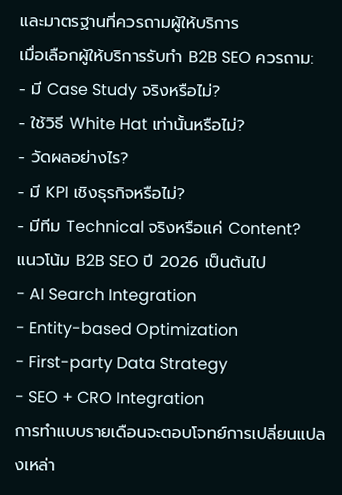และมาตรฐานที่ควรถามผู้ให้บริการ
เมื่อเลือกผู้ให้บริการรับทำ B2B SEO ควรถาม:
- มี Case Study จริงหรือไม่?
- ใช้วิธี White Hat เท่านั้นหรือไม่?
- วัดผลอย่างไร?
- มี KPI เชิงธุรกิจหรือไม่?
- มีทีม Technical จริงหรือแค่ Content?
แนวโน้ม B2B SEO ปี 2026 เป็นต้นไป
- AI Search Integration
- Entity-based Optimization
- First-party Data Strategy
- SEO + CRO Integration
การทำแบบรายเดือนจะตอบโจทย์การเปลี่ยนแปลงเหล่า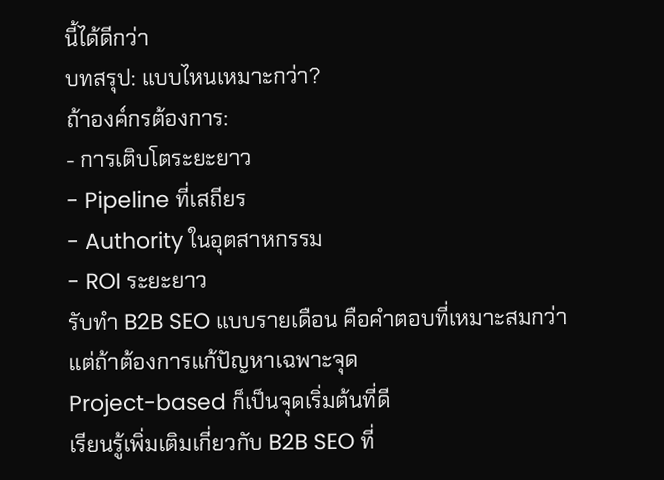นี้ได้ดีกว่า
บทสรุป: แบบไหนเหมาะกว่า?
ถ้าองค์กรต้องการ:
- การเติบโตระยะยาว
- Pipeline ที่เสถียร
- Authority ในอุตสาหกรรม
- ROI ระยะยาว
รับทำ B2B SEO แบบรายเดือน คือคำตอบที่เหมาะสมกว่า
แต่ถ้าต้องการแก้ปัญหาเฉพาะจุด
Project-based ก็เป็นจุดเริ่มต้นที่ดี
เรียนรู้เพิ่มเติมเกี่ยวกับ B2B SEO ที่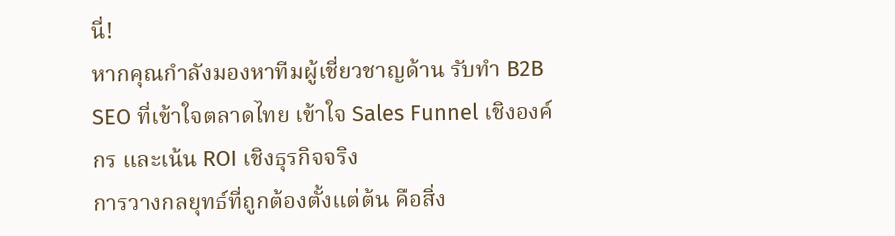นี่!
หากคุณกำลังมองหาทีมผู้เชี่ยวชาญด้าน รับทำ B2B SEO ที่เข้าใจตลาดไทย เข้าใจ Sales Funnel เชิงองค์กร และเน้น ROI เชิงธุรกิจจริง
การวางกลยุทธ์ที่ถูกต้องตั้งแต่ต้น คือสิ่ง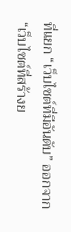ที่แยก “เว็บไซต์ที่มีอันดับ” ออกจาก “เว็บไซต์ที่สร้างย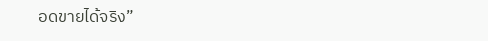อดขายได้จริง”